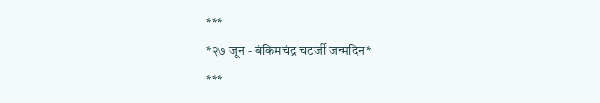***
*२७ जून - बंकिमचंद्र चटर्जी जन्मदिन*
***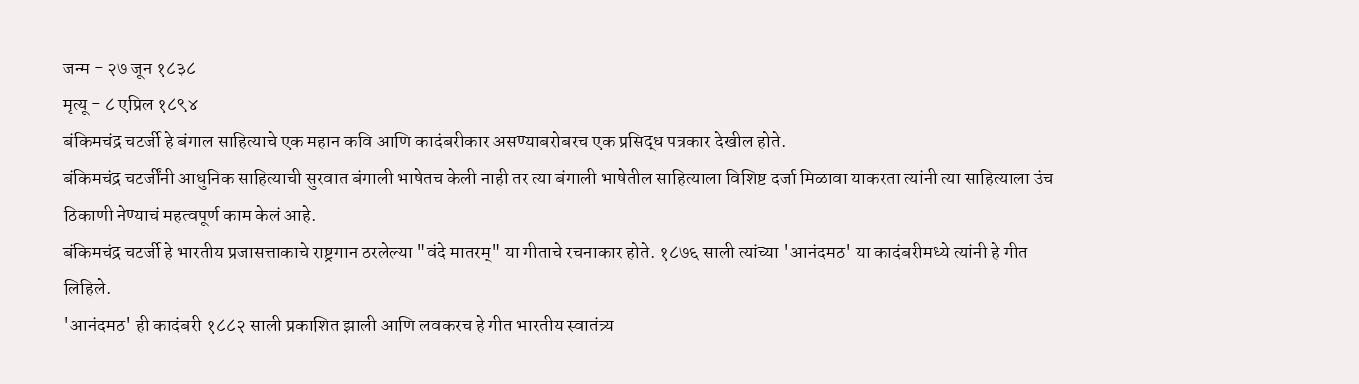जन्म - २७ जून १८३८
मृत्यू - ८ एप्रिल १८९४
बंकिमचंद्र चटर्जी हे बंगाल साहित्याचे एक महान कवि आणि कादंबरीकार असण्याबरोबरच एक प्रसिद्ध पत्रकार देखील होते.
बंकिमचंद्र चटर्जींनी आधुनिक साहित्याची सुरवात बंगाली भाषेतच केली नाही तर त्या बंगाली भाषेतील साहित्याला विशिष्ट दर्जा मिळावा याकरता त्यांनी त्या साहित्याला उंच ठिकाणी नेण्याचं महत्वपूर्ण काम केलं आहे.
बंकिमचंद्र चटर्जी हे भारतीय प्रजासत्ताकाचे राष्ट्रगान ठरलेल्या "वंदे मातरम्" या गीताचे रचनाकार होते. १८७६ साली त्यांच्या 'आनंदमठ' या कादंबरीमध्ये त्यांनी हे गीत लिहिले.
'आनंदमठ' ही कादंबरी १८८२ साली प्रकाशित झाली आणि लवकरच हे गीत भारतीय स्वातंत्र्य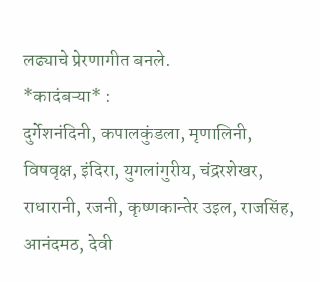लढ्याचे प्रेरणागीत बनले.
*कादंबऱ्या* :
दुर्गेशनंदिनी, कपालकुंडला, मृणालिनी, विषवृक्ष, इंदिरा, युगलांगुरीय, चंद्ररशेखर, राधारानी, रजनी, कृष्णकान्तेर उइल, राजसिंह, आनंदमठ, देवी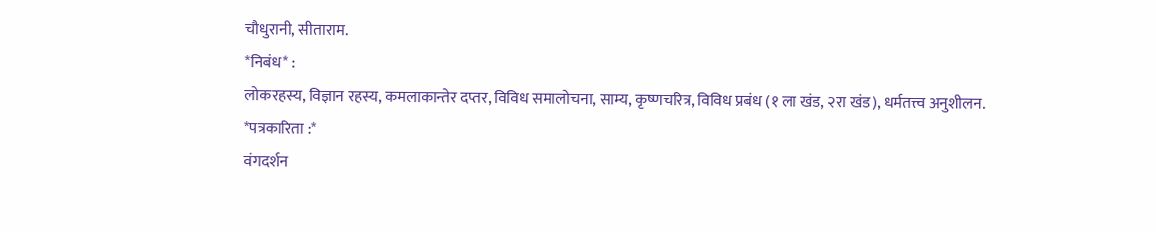चौधुरानी, सीताराम.
*निबंध* :
लोकरहस्य, विज्ञान रहस्य, कमलाकान्तेर दप्तर, विविध समालोचना, साम्य, कृष्णचरित्र, विविध प्रबंध (१ ला खंड, २रा खंड), धर्मतत्त्व अनुशीलन.
*पत्रकारिता :*
वंगदर्शन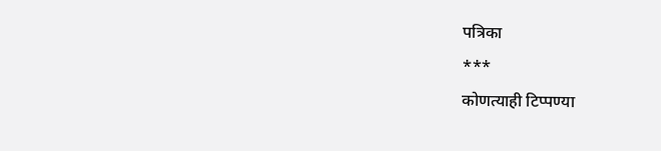पत्रिका
***
कोणत्याही टिप्पण्या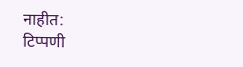नाहीत:
टिप्पणी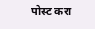पोस्ट करा